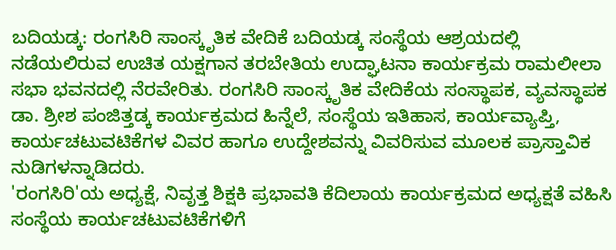ಬದಿಯಡ್ಕ: ರಂಗಸಿರಿ ಸಾಂಸ್ಕೃತಿಕ ವೇದಿಕೆ ಬದಿಯಡ್ಕ ಸಂಸ್ಥೆಯ ಆಶ್ರಯದಲ್ಲಿ ನಡೆಯಲಿರುವ ಉಚಿತ ಯಕ್ಷಗಾನ ತರಬೇತಿಯ ಉದ್ಘಾಟನಾ ಕಾರ್ಯಕ್ರಮ ರಾಮಲೀಲಾ ಸಭಾ ಭವನದಲ್ಲಿ ನೆರವೇರಿತು. ರಂಗಸಿರಿ ಸಾಂಸ್ಕೃತಿಕ ವೇದಿಕೆಯ ಸಂಸ್ಥಾಪಕ, ವ್ಯವಸ್ಥಾಪಕ ಡಾ. ಶ್ರೀಶ ಪಂಜಿತ್ತಡ್ಕ ಕಾರ್ಯಕ್ರಮದ ಹಿನ್ನೆಲೆ, ಸಂಸ್ಥೆಯ ಇತಿಹಾಸ, ಕಾರ್ಯವ್ಯಾಪ್ತಿ, ಕಾರ್ಯಚಟುವಟಿಕೆಗಳ ವಿವರ ಹಾಗೂ ಉದ್ದೇಶವನ್ನು ವಿವರಿಸುವ ಮೂಲಕ ಪ್ರಾಸ್ತಾವಿಕ ನುಡಿಗಳನ್ನಾಡಿದರು.
'ರಂಗಸಿರಿ'ಯ ಅಧ್ಯಕ್ಷೆ, ನಿವೃತ್ತ ಶಿಕ್ಷಕಿ ಪ್ರಭಾವತಿ ಕೆದಿಲಾಯ ಕಾರ್ಯಕ್ರಮದ ಅಧ್ಯಕ್ಷತೆ ವಹಿಸಿ ಸಂಸ್ಥೆಯ ಕಾರ್ಯಚಟುವಟಿಕೆಗಳಿಗೆ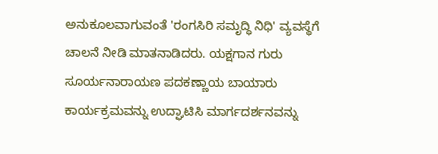ಅನುಕೂಲವಾಗುವಂತೆ 'ರಂಗಸಿರಿ ಸಮೃದ್ಧಿ ನಿಧಿ' ವ್ಯವಸ್ಥೆಗೆ ಚಾಲನೆ ನೀಡಿ ಮಾತನಾಡಿದರು. ಯಕ್ಷಗಾನ ಗುರು ಸೂರ್ಯನಾರಾಯಣ ಪದಕಣ್ಣಾಯ ಬಾಯಾರು ಕಾರ್ಯಕ್ರಮವನ್ನು ಉದ್ಘಾಟಿಸಿ ಮಾರ್ಗದರ್ಶನವನ್ನು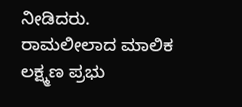ನೀಡಿದರು. ರಾಮಲೀಲಾದ ಮಾಲಿಕ ಲಕ್ಷ್ಮಣ ಪ್ರಭು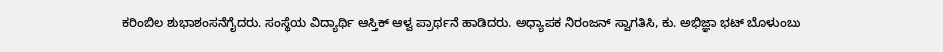ಕರಿಂಬಿಲ ಶುಭಾಶಂಸನೆಗೈದರು. ಸಂಸ್ಥೆಯ ವಿದ್ಯಾರ್ಥಿ ಆಸ್ತಿಕ್ ಆಳ್ವ ಪ್ರಾರ್ಥನೆ ಹಾಡಿದರು. ಅಧ್ಯಾಪಕ ನಿರಂಜನ್ ಸ್ವಾಗತಿಸಿ, ಕು. ಅಭಿಜ್ಞಾ ಭಟ್ ಬೊಳುಂಬು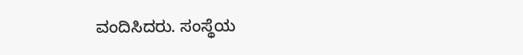ವಂದಿಸಿದರು. ಸಂಸ್ಥೆಯ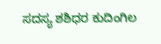ಸದಸ್ಯ ಶಶಿಧರ ಕುದಿಂಗಿಲ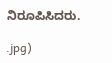ನಿರೂಪಿಸಿದರು.

.jpg)